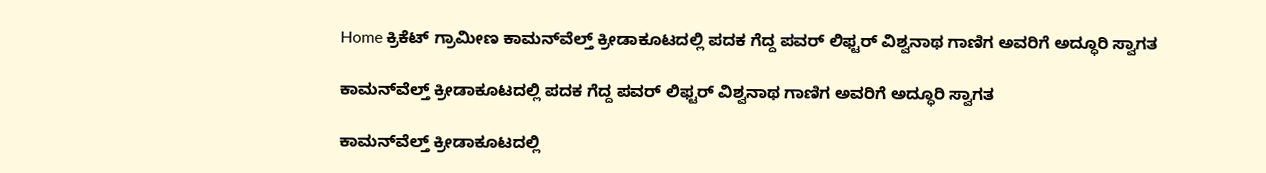Home ಕ್ರಿಕೆಟ್ ಗ್ರಾಮೀಣ ಕಾಮನ್‌ವೆಲ್ತ್‌ ಕ್ರೀಡಾಕೂಟದಲ್ಲಿ ಪದಕ ಗೆದ್ದ ಪವರ್‌ ಲಿಫ್ಟರ್‌ ವಿಶ್ವನಾಥ ಗಾಣಿಗ ಅವರಿಗೆ ಅದ್ಧೂರಿ ಸ್ವಾಗತ

ಕಾಮನ್‌ವೆಲ್ತ್‌ ಕ್ರೀಡಾಕೂಟದಲ್ಲಿ ಪದಕ ಗೆದ್ದ ಪವರ್‌ ಲಿಫ್ಟರ್‌ ವಿಶ್ವನಾಥ ಗಾಣಿಗ ಅವರಿಗೆ ಅದ್ಧೂರಿ ಸ್ವಾಗತ

ಕಾಮನ್‌ವೆಲ್ತ್‌ ಕ್ರೀಡಾಕೂಟದಲ್ಲಿ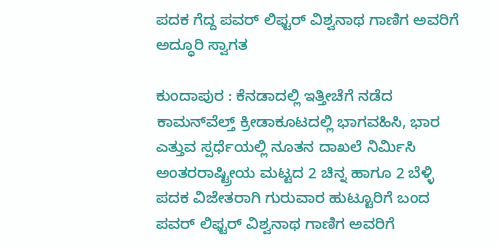ಪದಕ ಗೆದ್ದ ಪವರ್‌ ಲಿಫ್ಟರ್‌ ವಿಶ್ವನಾಥ ಗಾಣಿಗ ಅವರಿಗೆ ಅದ್ಧೂರಿ ಸ್ವಾಗತ

ಕುಂದಾಪುರ : ಕೆನಡಾದಲ್ಲಿ ಇತ್ತೀಚೆಗೆ ನಡೆದ ಕಾಮನ್‌ವೆಲ್ತ್ ಕ್ರೀಡಾಕೂಟದಲ್ಲಿ ಭಾಗವಹಿಸಿ, ಭಾರ ಎತ್ತುವ ಸ್ಪರ್ಧೆಯಲ್ಲಿ ನೂತನ ದಾಖಲೆ ನಿರ್ಮಿಸಿ ಅಂತರರಾಷ್ಟ್ರೀಯ ಮಟ್ಟದ 2 ಚಿನ್ನ ಹಾಗೂ 2 ಬೆಳ್ಳಿ ಪದಕ ವಿಜೇತರಾಗಿ ಗುರುವಾರ ಹುಟ್ಟೂರಿಗೆ ಬಂದ ಪವರ್‌ ಲಿಫ್ಟರ್‌ ವಿಶ್ವನಾಥ ಗಾಣಿಗ ಅವರಿಗೆ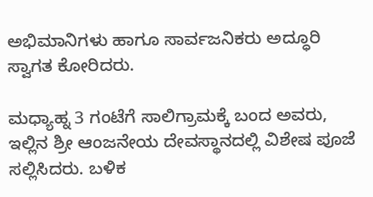ಅಭಿಮಾನಿಗಳು ಹಾಗೂ ಸಾರ್ವಜನಿಕರು ಅದ್ಧೂರಿ ಸ್ವಾಗತ ಕೋರಿದರು.

ಮಧ್ಯಾಹ್ನ 3 ಗಂಟೆಗೆ ಸಾಲಿಗ್ರಾಮಕ್ಕೆ ಬಂದ ಅವರು, ಇಲ್ಲಿನ ಶ್ರೀ ಆಂಜನೇಯ ದೇವಸ್ಥಾನದಲ್ಲಿ ವಿಶೇಷ ಪೂಜೆ ಸಲ್ಲಿಸಿದರು. ಬಳಿಕ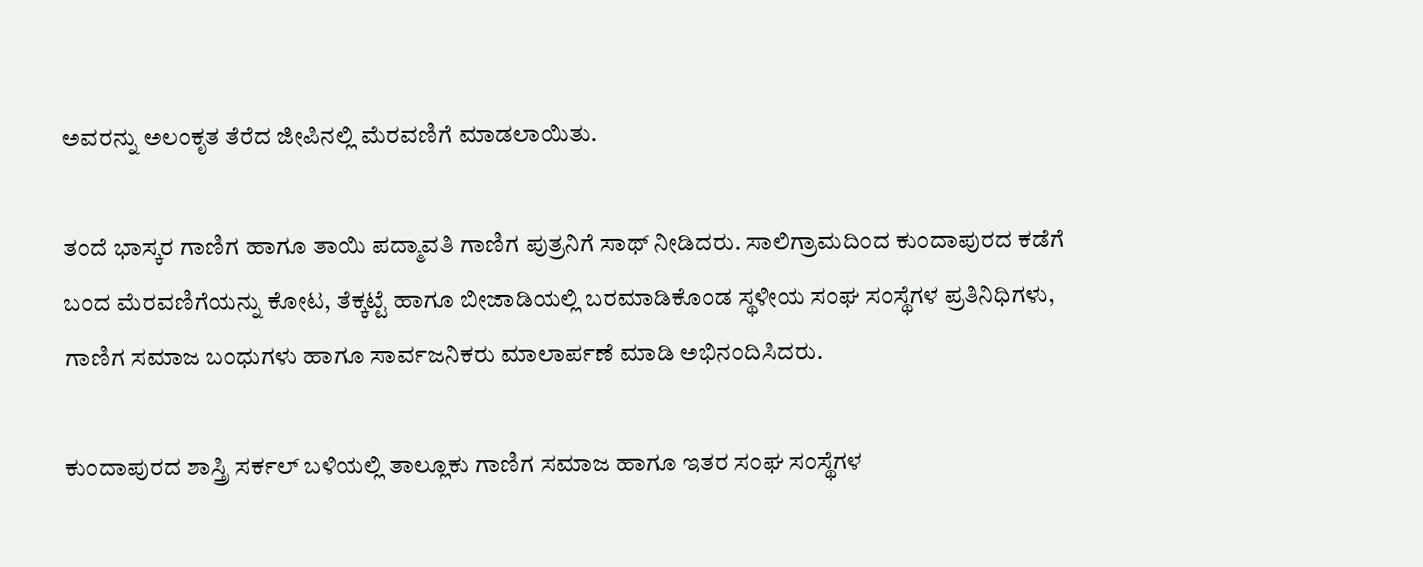ಅವರನ್ನು ಅಲಂಕೃತ ತೆರೆದ ಜೀಪಿನಲ್ಲಿ ಮೆರವಣಿಗೆ ಮಾಡಲಾಯಿತು.

ತಂದೆ ಭಾಸ್ಕರ ಗಾಣಿಗ ಹಾಗೂ ತಾಯಿ ಪದ್ಮಾವತಿ ಗಾಣಿಗ ಪುತ್ರನಿಗೆ ಸಾಥ್‌ ನೀಡಿದರು. ಸಾಲಿಗ್ರಾಮದಿಂದ ಕುಂದಾಪುರದ ಕಡೆಗೆ ಬಂದ ಮೆರವಣಿಗೆಯನ್ನು ಕೋಟ, ತೆಕ್ಕಟ್ಟೆ ಹಾಗೂ ಬೀಜಾಡಿಯಲ್ಲಿ ಬರಮಾಡಿಕೊಂಡ ಸ್ಥಳೀಯ ಸಂಘ ಸಂಸ್ಥೆಗಳ ಪ್ರತಿನಿಧಿಗಳು, ಗಾಣಿಗ ಸಮಾಜ ಬಂಧುಗಳು ಹಾಗೂ ಸಾರ್ವಜನಿಕರು ಮಾಲಾರ್ಪಣೆ ಮಾಡಿ ಅಭಿನಂದಿಸಿದರು.

ಕುಂದಾಪುರದ ಶಾಸ್ತ್ರಿ ಸರ್ಕಲ್‌ ಬಳಿಯಲ್ಲಿ ತಾಲ್ಲೂಕು ಗಾಣಿಗ ಸಮಾಜ ಹಾಗೂ ಇತರ ಸಂಘ ಸಂಸ್ಥೆಗಳ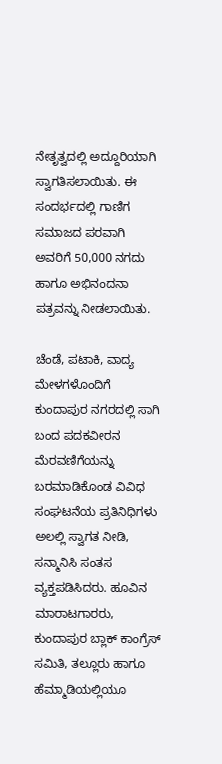ನೇತೃತ್ವದಲ್ಲಿ ಅದ್ದೂರಿಯಾಗಿ ಸ್ವಾಗತಿಸಲಾಯಿತು. ಈ ಸಂದರ್ಭದಲ್ಲಿ ಗಾಣಿಗ ಸಮಾಜದ ಪರವಾಗಿ ಅವರಿಗೆ 50,000 ನಗದು ಹಾಗೂ ಅಭಿನಂದನಾ ಪತ್ರವನ್ನು ನೀಡಲಾಯಿತು.

ಚೆಂಡೆ, ಪಟಾಕಿ, ವಾದ್ಯ ಮೇಳಗಳೊಂದಿಗೆ ಕುಂದಾಪುರ ನಗರದಲ್ಲಿ ಸಾಗಿ ಬಂದ ಪದಕವೀರನ ಮೆರವಣಿಗೆಯನ್ನು ಬರಮಾಡಿಕೊಂಡ ವಿವಿಧ ಸಂಘಟನೆಯ ಪ್ರತಿನಿಧಿಗಳು ಅಲಲ್ಲಿ ಸ್ವಾಗತ ನೀಡಿ, ಸನ್ಮಾನಿಸಿ ಸಂತಸ ವ್ಯಕ್ತಪಡಿಸಿದರು. ಹೂವಿನ ಮಾರಾಟಗಾರರು, ಕುಂದಾಪುರ ಬ್ಲಾಕ್‌ ಕಾಂಗ್ರೆಸ್‌ ಸಮಿತಿ, ತಲ್ಲೂರು ಹಾಗೂ ಹೆಮ್ಮಾಡಿಯಲ್ಲಿಯೂ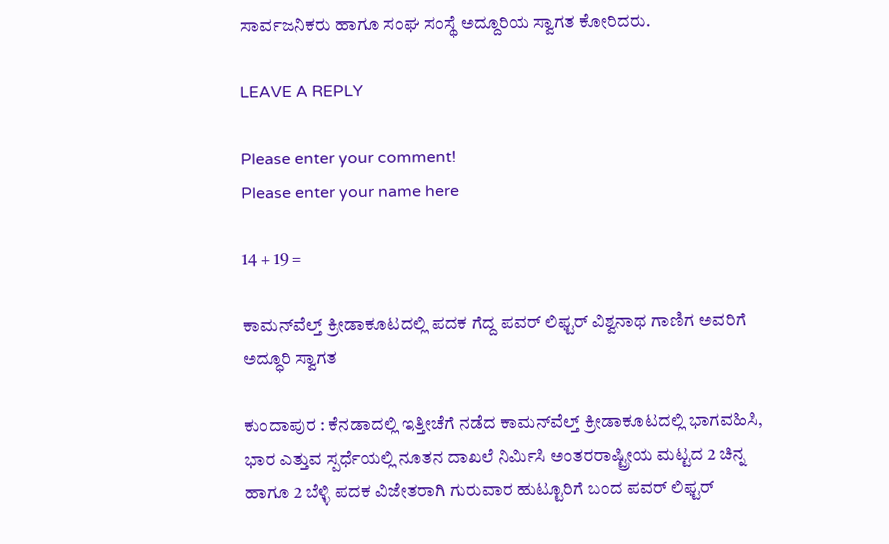ಸಾರ್ವಜನಿಕರು ಹಾಗೂ ಸಂಘ ಸಂಸ್ಥೆ ಅದ್ದೂರಿಯ ಸ್ವಾಗತ ಕೋರಿದರು.

LEAVE A REPLY

Please enter your comment!
Please enter your name here

14 + 19 =

ಕಾಮನ್‌ವೆಲ್ತ್‌ ಕ್ರೀಡಾಕೂಟದಲ್ಲಿ ಪದಕ ಗೆದ್ದ ಪವರ್‌ ಲಿಫ್ಟರ್‌ ವಿಶ್ವನಾಥ ಗಾಣಿಗ ಅವರಿಗೆ ಅದ್ಧೂರಿ ಸ್ವಾಗತ

ಕುಂದಾಪುರ : ಕೆನಡಾದಲ್ಲಿ ಇತ್ತೀಚೆಗೆ ನಡೆದ ಕಾಮನ್‌ವೆಲ್ತ್ ಕ್ರೀಡಾಕೂಟದಲ್ಲಿ ಭಾಗವಹಿಸಿ, ಭಾರ ಎತ್ತುವ ಸ್ಪರ್ಧೆಯಲ್ಲಿ ನೂತನ ದಾಖಲೆ ನಿರ್ಮಿಸಿ ಅಂತರರಾಷ್ಟ್ರೀಯ ಮಟ್ಟದ 2 ಚಿನ್ನ ಹಾಗೂ 2 ಬೆಳ್ಳಿ ಪದಕ ವಿಜೇತರಾಗಿ ಗುರುವಾರ ಹುಟ್ಟೂರಿಗೆ ಬಂದ ಪವರ್‌ ಲಿಫ್ಟರ್‌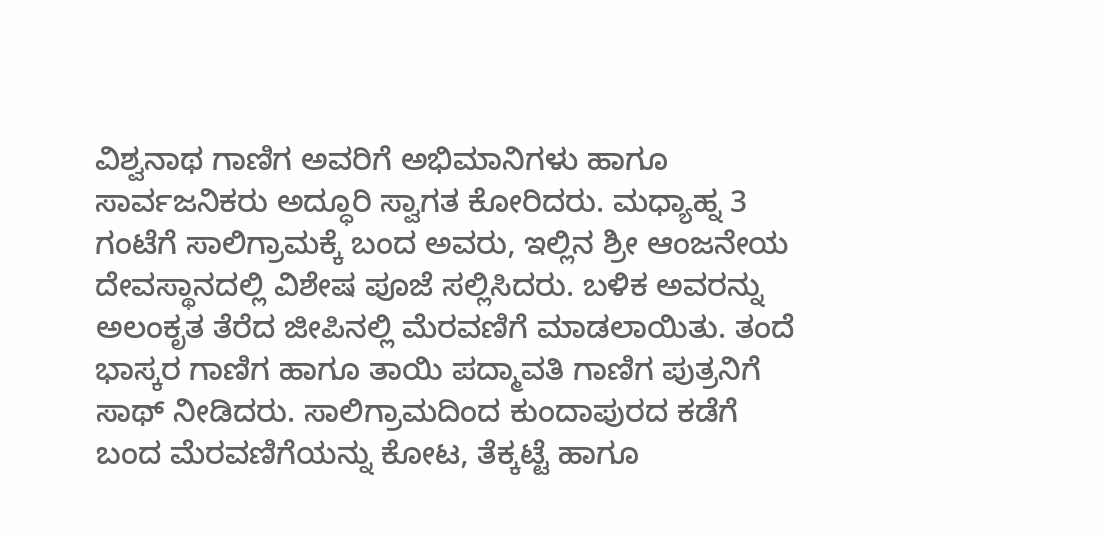ವಿಶ್ವನಾಥ ಗಾಣಿಗ ಅವರಿಗೆ ಅಭಿಮಾನಿಗಳು ಹಾಗೂ ಸಾರ್ವಜನಿಕರು ಅದ್ಧೂರಿ ಸ್ವಾಗತ ಕೋರಿದರು. ಮಧ್ಯಾಹ್ನ 3 ಗಂಟೆಗೆ ಸಾಲಿಗ್ರಾಮಕ್ಕೆ ಬಂದ ಅವರು, ಇಲ್ಲಿನ ಶ್ರೀ ಆಂಜನೇಯ ದೇವಸ್ಥಾನದಲ್ಲಿ ವಿಶೇಷ ಪೂಜೆ ಸಲ್ಲಿಸಿದರು. ಬಳಿಕ ಅವರನ್ನು ಅಲಂಕೃತ ತೆರೆದ ಜೀಪಿನಲ್ಲಿ ಮೆರವಣಿಗೆ ಮಾಡಲಾಯಿತು. ತಂದೆ ಭಾಸ್ಕರ ಗಾಣಿಗ ಹಾಗೂ ತಾಯಿ ಪದ್ಮಾವತಿ ಗಾಣಿಗ ಪುತ್ರನಿಗೆ ಸಾಥ್‌ ನೀಡಿದರು. ಸಾಲಿಗ್ರಾಮದಿಂದ ಕುಂದಾಪುರದ ಕಡೆಗೆ ಬಂದ ಮೆರವಣಿಗೆಯನ್ನು ಕೋಟ, ತೆಕ್ಕಟ್ಟೆ ಹಾಗೂ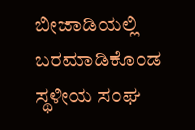ಬೀಜಾಡಿಯಲ್ಲಿ ಬರಮಾಡಿಕೊಂಡ ಸ್ಥಳೀಯ ಸಂಘ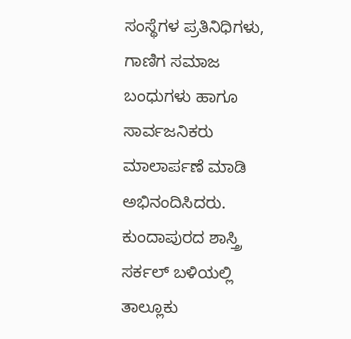ಸಂಸ್ಥೆಗಳ ಪ್ರತಿನಿಧಿಗಳು, ಗಾಣಿಗ ಸಮಾಜ ಬಂಧುಗಳು ಹಾಗೂ ಸಾರ್ವಜನಿಕರು ಮಾಲಾರ್ಪಣೆ ಮಾಡಿ ಅಭಿನಂದಿಸಿದರು. ಕುಂದಾಪುರದ ಶಾಸ್ತ್ರಿ ಸರ್ಕಲ್‌ ಬಳಿಯಲ್ಲಿ ತಾಲ್ಲೂಕು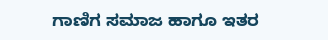ಗಾಣಿಗ ಸಮಾಜ ಹಾಗೂ ಇತರ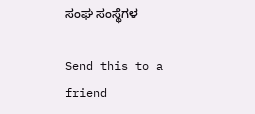ಸಂಘ ಸಂಸ್ಥೆಗಳ

Send this to a friend